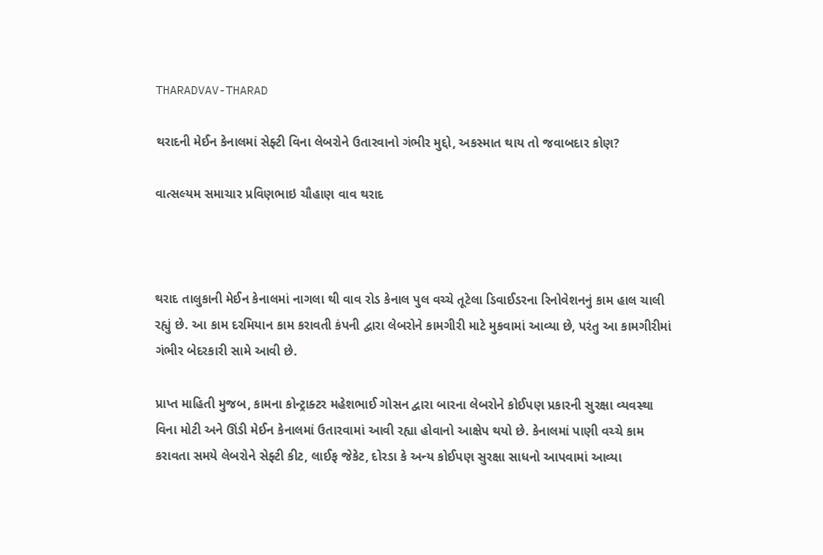THARADVAV-THARAD

થરાદની મેઈન કેનાલમાં સેફ્ટી વિના લેબરોને ઉતારવાનો ગંભીર મુદ્દો, અકસ્માત થાય તો જવાબદાર કોણ?

વાત્સલ્યમ સમાચાર પ્રવિણભાઇ ચૌહાણ વાવ થરાદ



થરાદ તાલુકાની મેઈન કેનાલમાં નાગલા થી વાવ રોડ કેનાલ પુલ વચ્ચે તૂટેલા ડિવાઈડરના રિનોવેશનનું કામ હાલ ચાલી રહ્યું છે. આ કામ દરમિયાન કામ કરાવતી કંપની દ્વારા લેબરોને કામગીરી માટે મુકવામાં આવ્યા છે, પરંતુ આ કામગીરીમાં ગંભીર બેદરકારી સામે આવી છે.

પ્રાપ્ત માહિતી મુજબ, કામના કોન્ટ્રાક્ટર મહેશભાઈ ગોસન દ્વારા બારના લેબરોને કોઈપણ પ્રકારની સુરક્ષા વ્યવસ્થા વિના મોટી અને ઊંડી મેઈન કેનાલમાં ઉતારવામાં આવી રહ્યા હોવાનો આક્ષેપ થયો છે. કેનાલમાં પાણી વચ્ચે કામ કરાવતા સમયે લેબરોને સેફ્ટી કીટ, લાઈફ જેકેટ, દોરડા કે અન્ય કોઈપણ સુરક્ષા સાધનો આપવામાં આવ્યા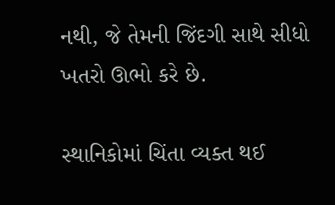નથી, જે તેમની જિંદગી સાથે સીધો ખતરો ઊભો કરે છે.

સ્થાનિકોમાં ચિંતા વ્યક્ત થઈ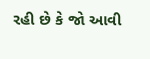રહી છે કે જો આવી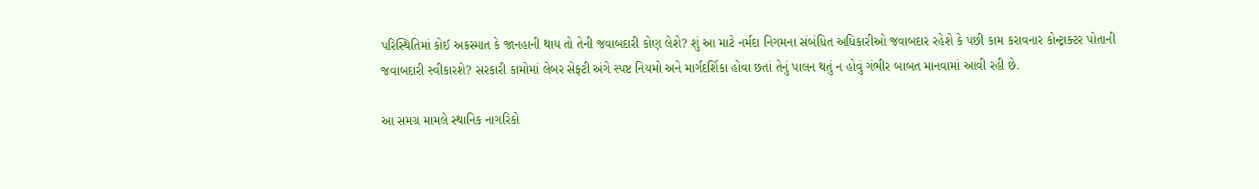પરિસ્થિતિમાં કોઈ અકસ્માત કે જાનહાની થાય તો તેની જવાબદારી કોણ લેશે? શું આ માટે નર્મદા નિગમના સંબંધિત અધિકારીઓ જવાબદાર રહેશે કે પછી કામ કરાવનાર કોન્ટ્રાક્ટર પોતાની જવાબદારી સ્વીકારશે? સરકારી કામોમાં લેબર સેફ્ટી અંગે સ્પષ્ટ નિયમો અને માર્ગદર્શિકા હોવા છતાં તેનું પાલન થતું ન હોવું ગંભીર બાબત માનવામાં આવી રહી છે.

આ સમગ્ર મામલે સ્થાનિક નાગરિકો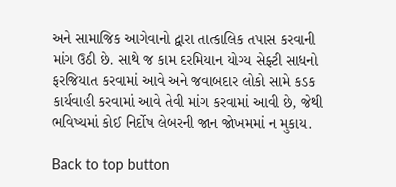અને સામાજિક આગેવાનો દ્વારા તાત્કાલિક તપાસ કરવાની માંગ ઉઠી છે. સાથે જ કામ દરમિયાન યોગ્ય સેફ્ટી સાધનો ફરજિયાત કરવામાં આવે અને જવાબદાર લોકો સામે કડક કાર્યવાહી કરવામાં આવે તેવી માંગ કરવામાં આવી છે, જેથી ભવિષ્યમાં કોઈ નિર્દોષ લેબરની જાન જોખમમાં ન મુકાય.

Back to top button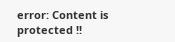error: Content is protected !!